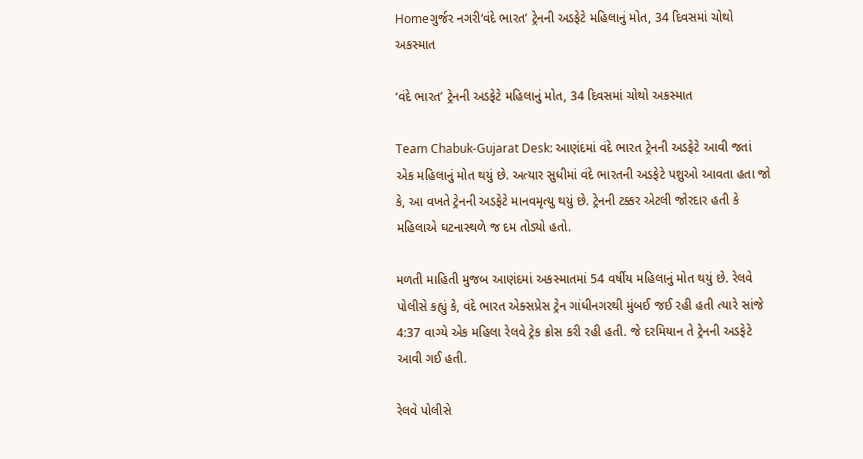Homeગુર્જર નગરી‘વંદે ભારત’ ટ્રેનની અડફેટે મહિલાનું મોત, 34 દિવસમાં ચોથો અકસ્માત

‘વંદે ભારત’ ટ્રેનની અડફેટે મહિલાનું મોત, 34 દિવસમાં ચોથો અકસ્માત

Team Chabuk-Gujarat Desk: આણંદમાં વંદે ભારત ટ્રેનની અડફેટે આવી જતાં એક મહિલાનું મોત થયું છે. અત્યાર સુધીમાં વંદે ભારતની અડફેટે પશુઓ આવતા હતા જો કે, આ વખતે ટ્રેનની અડફેટે માનવમૃત્યુ થયું છે. ટ્રેનની ટક્કર એટલી જોરદાર હતી કે મહિલાએ ઘટનાસ્થળે જ દમ તોડ્યો હતો.

મળતી માહિતી મુજબ આણંદમાં અકસ્માતમાં 54 વર્ષીય મહિલાનું મોત થયું છે. રેલવે પોલીસે કહ્યું કે, વંદે ભારત એક્સપ્રેસ ટ્રેન ગાંધીનગરથી મુંબઈ જઈ રહી હતી ત્યારે સાંજે 4:37 વાગ્યે એક મહિલા રેલવે ટ્રેક ક્રોસ કરી રહી હતી. જે દરમિયાન તે ટ્રેનની અડફેટે આવી ગઈ હતી.

રેલવે પોલીસે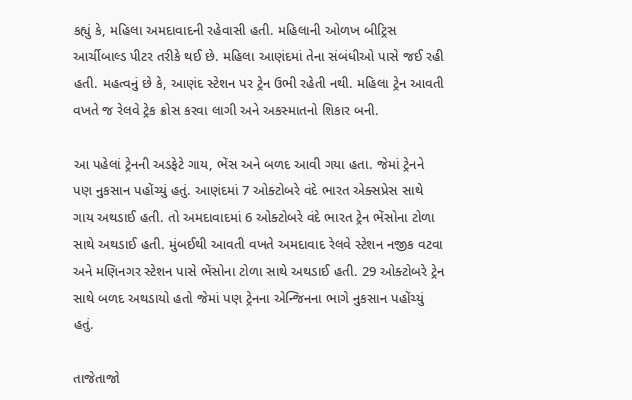કહ્યું કે, મહિલા અમદાવાદની રહેવાસી હતી. મહિલાની ઓળખ બીટ્રિસ આર્ચીબાલ્ડ પીટર તરીકે થઈ છે. મહિલા આણંદમાં તેના સંબંધીઓ પાસે જઈ રહી હતી. મહત્વનું છે કે, આણંદ સ્ટેશન પર ટ્રેન ઉભી રહેતી નથી. મહિલા ટ્રેન આવતી વખતે જ રેલવે ટ્રેક ક્રોસ કરવા લાગી અને અકસ્માતનો શિકાર બની.

આ પહેલાં ટ્રેનની અડફેટે ગાય, ભેંસ અને બળદ આવી ગયા હતા. જેમાં ટ્રેનને પણ નુકસાન પહોંચ્યું હતું. આણંદમાં 7 ઓક્ટોબરે વંદે ભારત એક્સપ્રેસ સાથે ગાય અથડાઈ હતી. તો અમદાવાદમાં 6 ઓક્ટોબરે વંદે ભારત ટ્રેન ભેંસોના ટોળા સાથે અથડાઈ હતી. મુંબઈથી આવતી વખતે અમદાવાદ રેલવે સ્ટેશન નજીક વટવા અને મણિનગર સ્ટેશન પાસે ભેંસોના ટોળા સાથે અથડાઈ હતી. 29 ઓક્ટોબરે ટ્રેન સાથે બળદ અથડાયો હતો જેમાં પણ ટ્રેનના એન્જિનના ભાગે નુકસાન પહોંચ્યું હતું.

તાજેતાજો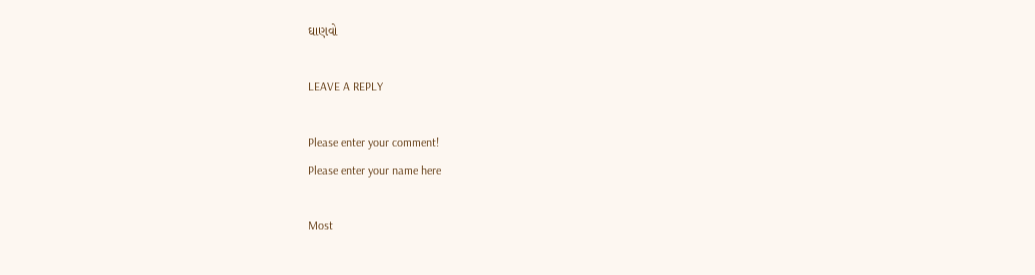ઘાણવો

LEAVE A REPLY

Please enter your comment!
Please enter your name here

Most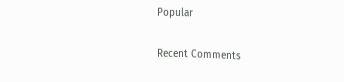Popular

Recent Comments